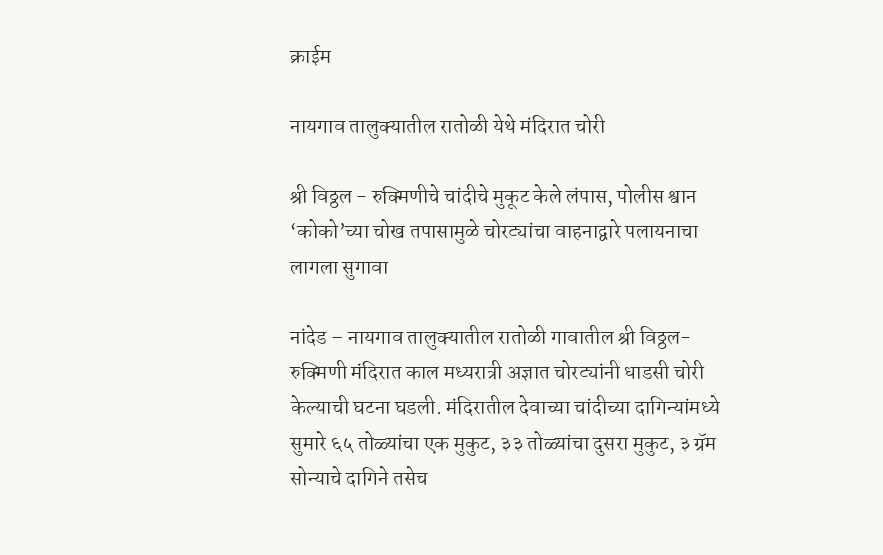क्राईम

नायगाव तालुक्यातील रातोळी येथे मंदिरात चोरी

श्री विठ्ठल - रुक्मिणीचे चांदीचे मुकूट केले लंपास, पोलीस श्वान ‘कोको’च्या चोख तपासामुळे चोरट्यांचा वाहनाद्वारे पलायनाचा लागला सुगावा

नांदेड – नायगाव तालुक्यातील रातोळी गावातील श्री विठ्ठल-रुक्मिणी मंदिरात काल मध्यरात्री अज्ञात चोरट्यांनी धाडसी चोरी केल्याची घटना घडली. मंदिरातील देवाच्या चांदीच्या दागिन्यांमध्ये सुमारे ६५ तोळ्यांचा एक मुकुट, ३३ तोळ्यांचा दुसरा मुकुट, ३ ग्रॅम सोन्याचे दागिने तसेच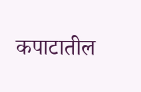कपाटातील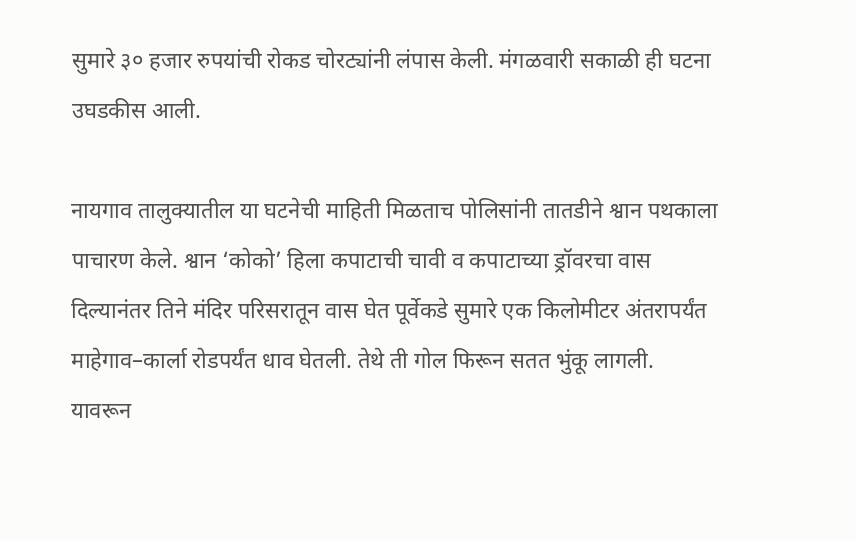सुमारे ३० हजार रुपयांची रोकड चोरट्यांनी लंपास केली. मंगळवारी सकाळी ही घटना उघडकीस आली.

नायगाव तालुक्यातील या घटनेची माहिती मिळताच पोलिसांनी तातडीने श्वान पथकाला पाचारण केले. श्वान ‘कोको’ हिला कपाटाची चावी व कपाटाच्या ड्रॉवरचा वास दिल्यानंतर तिने मंदिर परिसरातून वास घेत पूर्वेकडे सुमारे एक किलोमीटर अंतरापर्यंत माहेगाव–कार्ला रोडपर्यंत धाव घेतली. तेथे ती गोल फिरून सतत भुंकू लागली. यावरून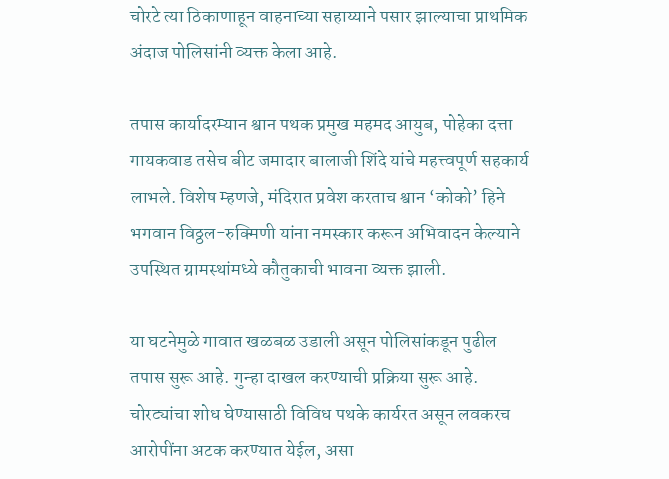चोरटे त्या ठिकाणाहून वाहनाच्या सहाय्याने पसार झाल्याचा प्राथमिक अंदाज पोलिसांनी व्यक्त केला आहे.

तपास कार्यादरम्यान श्वान पथक प्रमुख महमद आयुब, पोहेका दत्ता गायकवाड तसेच बीट जमादार बालाजी शिंदे यांचे महत्त्वपूर्ण सहकार्य लाभले. विशेष म्हणजे, मंदिरात प्रवेश करताच श्वान ‘कोको’ हिने भगवान विठ्ठल-रुक्मिणी यांना नमस्कार करून अभिवादन केल्याने उपस्थित ग्रामस्थांमध्ये कौतुकाची भावना व्यक्त झाली.

या घटनेमुळे गावात खळबळ उडाली असून पोलिसांकडून पुढील तपास सुरू आहे. गुन्हा दाखल करण्याची प्रक्रिया सुरू आहे. चोरट्यांचा शोध घेण्यासाठी विविध पथके कार्यरत असून लवकरच आरोपींना अटक करण्यात येईल, असा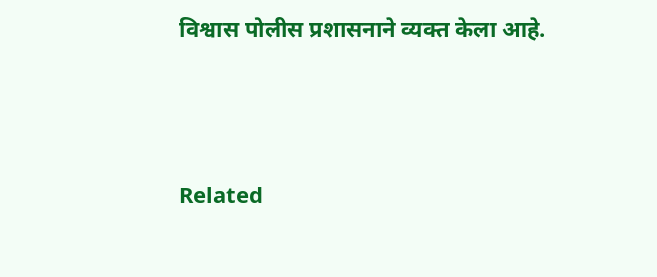विश्वास पोलीस प्रशासनाने व्यक्त केला आहे.



Related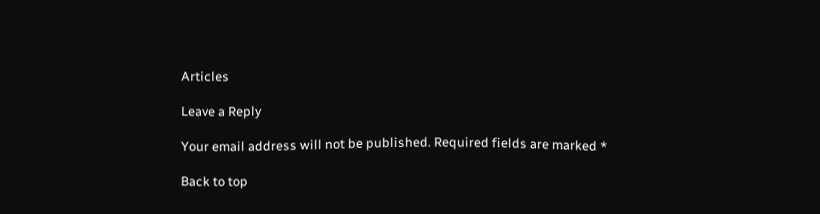Articles

Leave a Reply

Your email address will not be published. Required fields are marked *

Back to top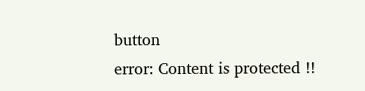button
error: Content is protected !!